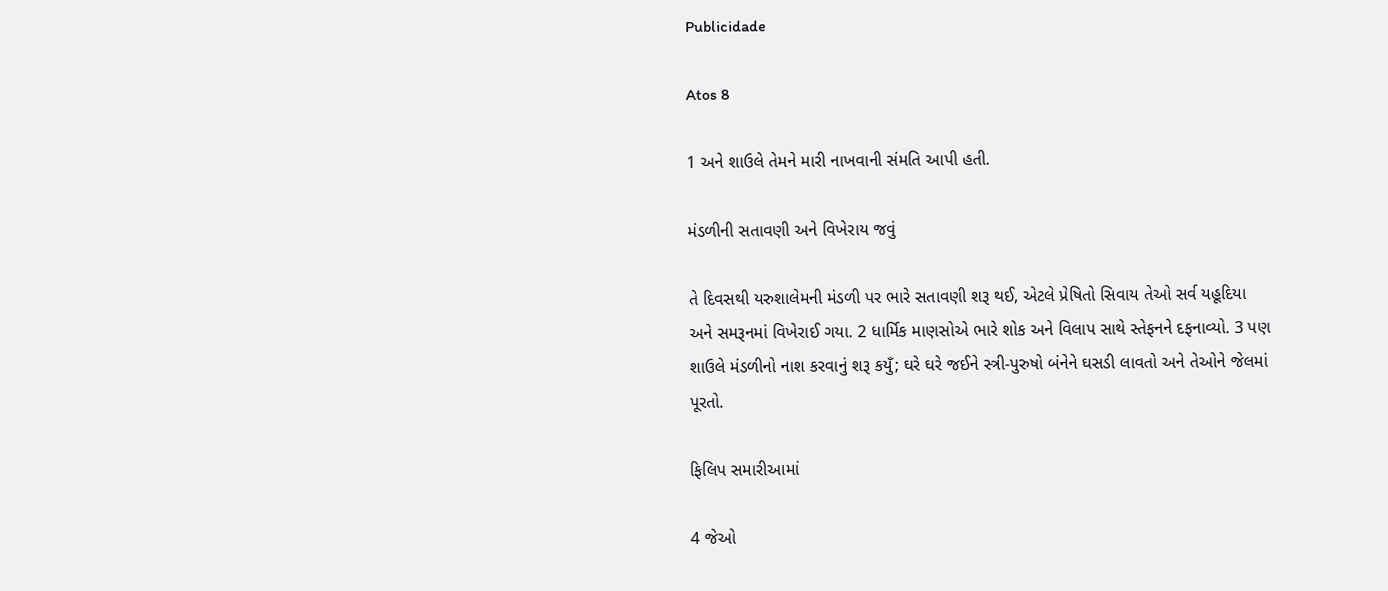Publicidade

Atos 8

1 અને શાઉલે તેમને મારી નાખવાની સંમતિ આપી હતી.

મંડળીની સતાવણી અને વિખેરાય જવું

તે દિવસથી યરુશાલેમની મંડળી પર ભારે સતાવણી શરૂ થઈ, એટલે પ્રેષિતો સિવાય તેઓ સર્વ યહૂદિયા અને સમરૂનમાં વિખેરાઈ ગયા. 2 ધાર્મિક માણસોએ ભારે શોક અને વિલાપ સાથે સ્તેફનને દફનાવ્યો. 3 પણ શાઉલે મંડળીનો નાશ કરવાનું શરૂ કયુઁ; ઘરે ઘરે જઈને સ્ત્રી-પુરુષો બંનેને ઘસડી લાવતો અને તેઓને જેલમાં પૂરતો.

ફિલિપ સમારીઆમાં

4 જેઓ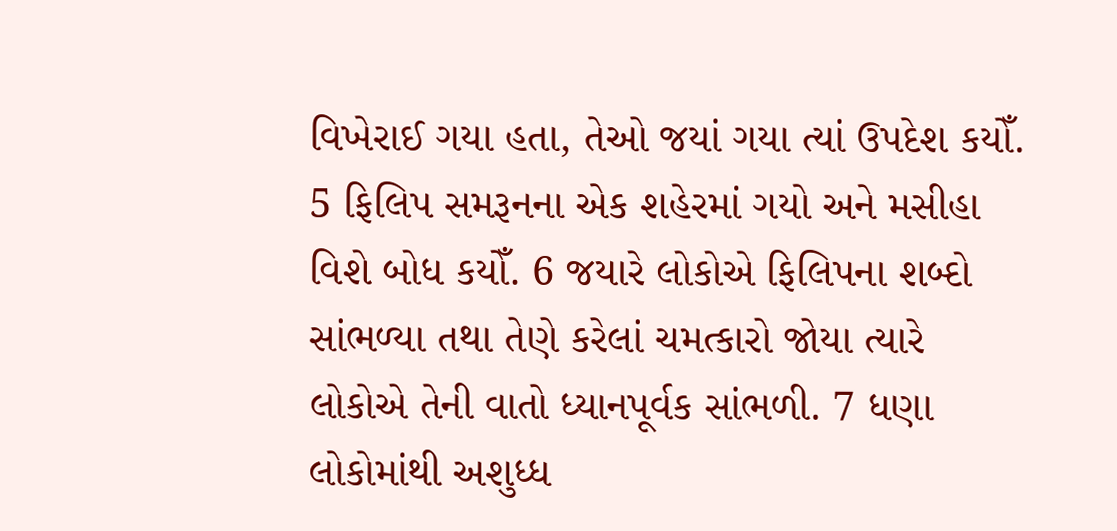વિખેરાઈ ગયા હતા, તેઓ જયાં ગયા ત્યાં ઉપદેશ કયોઁ. 5 ફિલિપ સમરૂનના એક શહેરમાં ગયો અને મસીહા વિશે બોધ કયોઁ. 6 જયારે લોકોએ ફિલિપના શબ્દો સાંભળ્યા તથા તેણે કરેલાં ચમત્કારો જોયા ત્યારે લોકોએ તેની વાતો ધ્યાનપૂર્વક સાંભળી. 7 ધણા લોકોમાંથી અશુધ્ધ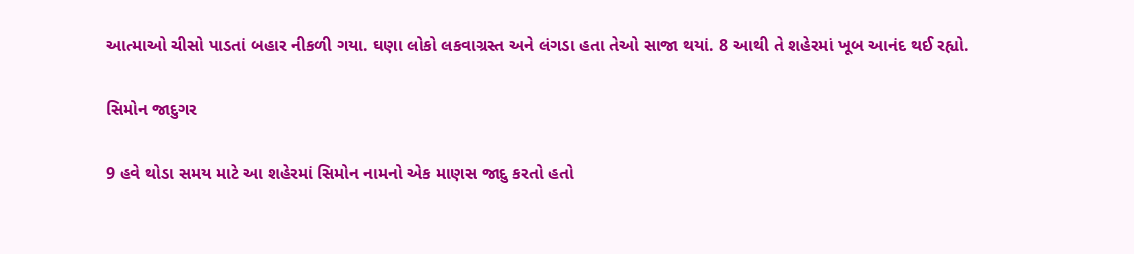આત્માઓ ચીસો પાડતાં બહાર નીકળી ગયા. ઘણા લોકો લકવાગ્રસ્ત અને લંગડા હતા તેઓ સાજા થયાં. 8 આથી તે શહેરમાં ખૂબ આનંદ થઈ રહ્યો.

સિમોન જાદુગર

9 હવે થોડા સમય માટે આ શહેરમાં સિમોન નામનો એક માણસ જાદુ કરતો હતો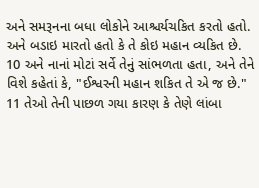અને સમરૂનના બધા લોકોને આશ્ચર્યચકિત કરતો હતો. અને બડાઇ મારતો હતો કે તે કોઇ મહાન વ્યકિત છે. 10 અને નાનાં મોટાં સર્વે તેનું સાંભળતા હતા, અને તેને વિશે કહેતાં કે, "ઈશ્વરની મહાન શકિત તે એ જ છે." 11 તેઓ તેની પાછળ ગયા કારણ કે તેણે લાંબા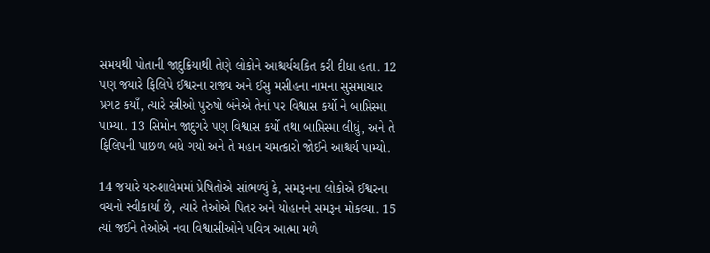સમયથી પોતાની જાદુક્રિયાથી તેણે લોકોને આશ્ચર્યચકિત કરી દીધા હતા. 12 પણ જયારે ફિલિપે ઈશ્વરના રાજ્ય અને ઈસુ મસીહના નામના સુસમાચાર પ્રગટ કયાઁ, ત્યારે સ્ત્રીઓ પુરુષો બંનેએ તેનાં પર વિશ્વાસ કર્યો ને બાપ્તિસ્મા પામ્યા. 13 સિમોન જાદુગરે પણ વિશ્વાસ કર્યો તથા બાપ્તિસ્મા લીધું, અને તે ફિલિપની પાછળ બધે ગયો અને તે મહાન ચમત્કારો જોઈને આશ્ચર્ય પામ્યો.

14 જયારે યરુશાલેમમાં પ્રેષિતોએ સાંભળ્યું કે, સમરૂનના લોકોએ ઈશ્વરના વચનો સ્વીકાર્યા છે, ત્યારે તેઓએ પિતર અને યોહાનને સમરૂન મોકલ્યા. 15 ત્યાં જઈને તેઓએ નવા વિશ્વાસીઓને પવિત્ર આત્મા મળે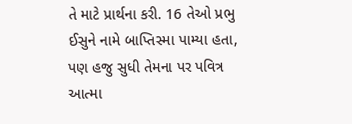તે માટે પ્રાર્થના કરી. 16 તેઓ પ્રભુ ઈસુને નામે બાપ્તિસ્મા પામ્યા હતા, પણ હજુ સુધી તેમના પર પવિત્ર આત્મા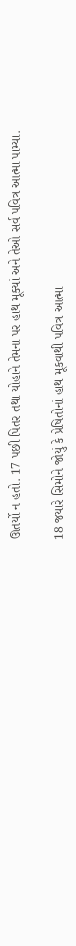ઊતર્યો ન હતો. 17 પછી પિતર તથા યોહાને તેમના પર હાથ મૂક્યાં અને તેઓ સર્વ પવિત્ર આત્મા પામ્યા.

18 જયારે સિમોને જોયું કે પ્રેષિતોનાં હાથ મૂકવાથી પવિત્ર આત્મા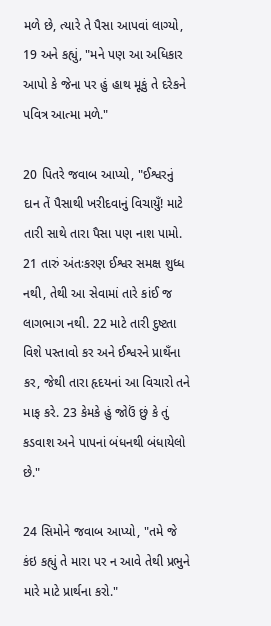મળે છે, ત્યારે તે પૈસા આપવાં લાગ્યો, 19 અને કહ્યું, "મને પણ આ અધિકાર આપો કે જેના પર હું હાથ મૂકું તે દરેકને પવિત્ર આત્મા મળે."

20 પિતરે જવાબ આપ્યો, "ઈશ્વરનું દાન તેં પૈસાથી ખરીદવાનું વિચાયુઁ! માટે તારી સાથે તારા પૈસા પણ નાશ પામો. 21 તારું અંતઃકરણ ઈશ્વર સમક્ષ શુધ્ધ નથી, તેથી આ સેવામાં તારે કાંઈ જ લાગભાગ નથી. 22 માટે તારી દુષ્ટતા વિશે પસ્તાવો કર અને ઈશ્વરને પ્રાથઁના કર, જેથી તારા હૃદયનાં આ વિચારો તને માફ કરે. 23 કેમકે હું જોઉં છું કે તું કડવાશ અને પાપનાં બંધનથી બંધાયેલો છે."

24 સિમોને જવાબ આપ્યો, "તમે જે કંઇ કહ્યું તે મારા પર ન આવે તેથી પ્રભુને મારે માટે પ્રાર્થના કરો."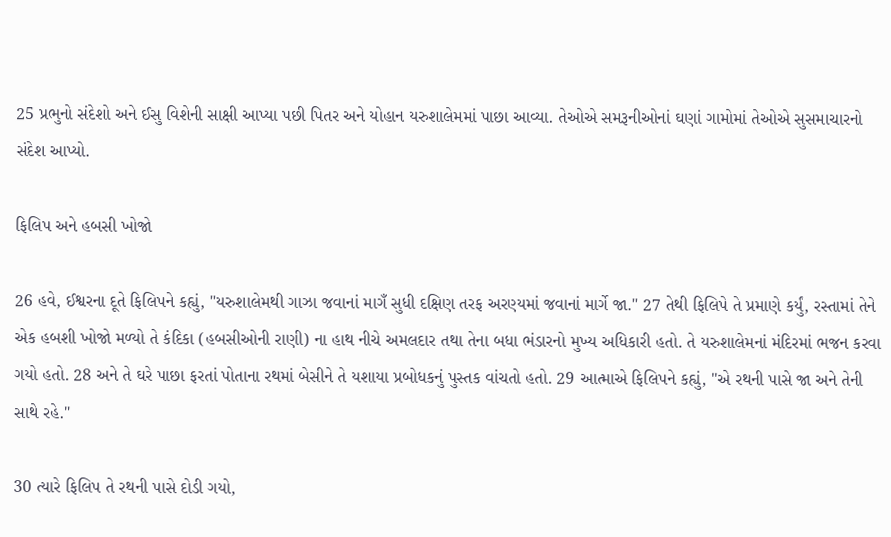25 પ્રભુનો સંદેશો અને ઈસુ વિશેની સાક્ષી આપ્યા પછી પિતર અને યોહાન યરુશાલેમમાં પાછા આવ્યા. તેઓએ સમરૂનીઓનાં ઘણાં ગામોમાં તેઓએ સુસમાચારનો સંદેશ આપ્યો.

ફિલિપ અને હબસી ખોજો

26 હવે, ઈશ્વરના દૂતે ફિલિપને કહ્યું, "યરુશાલેમથી ગાઝા જવાનાં માગઁ સુધી દક્ષિણ તરફ અરણ્યમાં જવાનાં માર્ગે જા." 27 તેથી ફિલિપે તે પ્રમાણે કર્યું, રસ્તામાં તેને એક હબશી ખોજો મળ્યો તે કંદિકા (હબસીઓની રાણી) ના હાથ નીચે અમલદાર તથા તેના બધા ભંડારનો મુખ્ય અધિકારી હતો. તે યરુશાલેમનાં મંદિરમાં ભજન કરવા ગયો હતો. 28 અને તે ઘરે પાછા ફરતાં પોતાના રથમાં બેસીને તે યશાયા પ્રબોધકનું પુસ્તક વાંચતો હતો. 29 આત્માએ ફિલિપને કહ્યું, "એ રથની પાસે જા અને તેની સાથે રહે."

30 ત્યારે ફિલિપ તે રથની પાસે દોડી ગયો,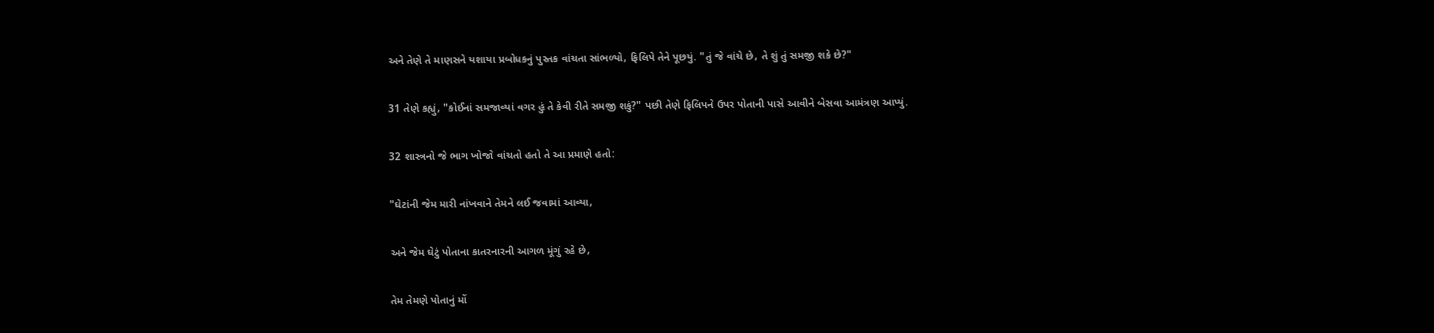અને તેણે તે માણસને યશાયા પ્રબોધકનું પુસ્તક વાંચતા સાંભળ્યો, ફિલિપે તેને પૂછયું. "તું જે વાંચે છે, તે શું તું સમજી શકે છે?"

31 તેણે કહ્યું, "કોઈનાં સમજાવ્યાં વગર હું તે કેવી રીતે સમજી શકું?" પછી તેણે ફિલિપને ઉપર પોતાની પાસે આવીને બેસવા આમંત્રણ આપ્યું.

32 શાસ્ત્રનો જે ભાગ ખોજો વાંચતો હતો તે આ પ્રમાણે હતો:

"ઘેટાંની જેમ મારી નાંખવાને તેમને લઈ જવામાં આવ્યા,

અને જેમ ઘેટું પોતાના કાતરનારની આગળ મૂંગું રહે છે,

તેમ તેમણે પોતાનું મોં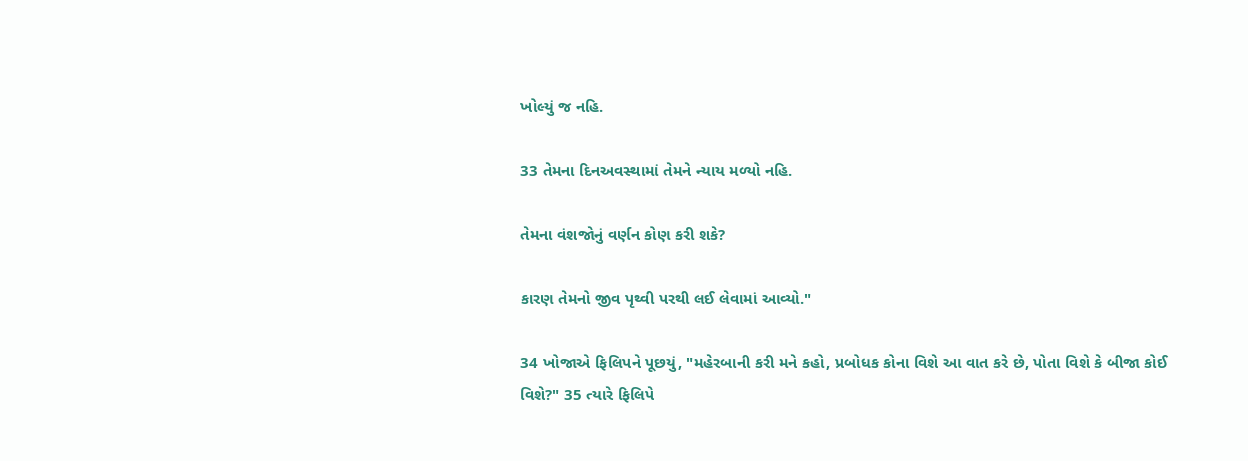ખોલ્યું જ નહિ.

33 તેમના દિનઅવસ્થામાં તેમને ન્યાય મળ્યો નહિ.

તેમના વંશજોનું વર્ણન કોણ કરી શકે?

કારણ તેમનો જીવ પૃથ્વી પરથી લઈ લેવામાં આવ્યો."

34 ખોજાએ ફિલિપને પૂછયું, "મહેરબાની કરી મને કહો, પ્રબોધક કોના વિશે આ વાત કરે છે, પોતા વિશે કે બીજા કોઈ વિશે?" 35 ત્યારે ફિલિપે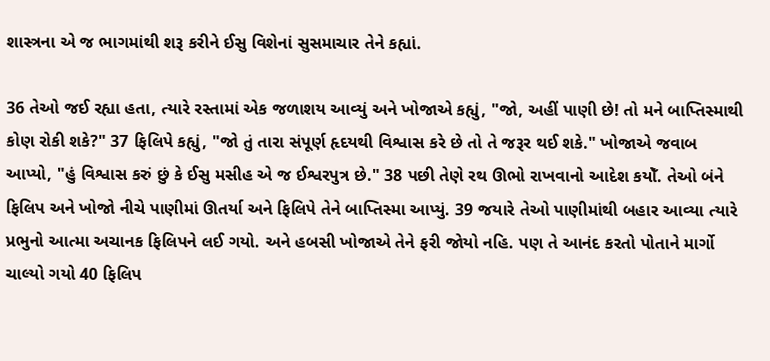શાસ્ત્રના એ જ ભાગમાંથી શરૂ કરીને ઈસુ વિશેનાં સુસમાચાર તેને કહ્યાં.

36 તેઓ જઈ રહ્યા હતા, ત્યારે રસ્તામાં એક જળાશય આવ્યું અને ખોજાએ કહ્યું, "જો, અહીં પાણી છે! તો મને બાપ્તિસ્માથી કોણ રોકી શકે?" 37 ફિલિપે કહ્યું, "જો તું તારા સંપૂર્ણ હૃદયથી વિશ્વાસ કરે છે તો તે જરૂર થઈ શકે." ખોજાએ જવાબ આપ્યો, "હું વિશ્વાસ કરું છું કે ઈસુ મસીહ એ જ ઈશ્વરપુત્ર છે." 38 પછી તેણે રથ ઊભો રાખવાનો આદેશ કયોઁ. તેઓ બંને ફિલિપ અને ખોજો નીચે પાણીમાં ઊતર્યા અને ફિલિપે તેને બાપ્તિસ્મા આપ્યું. 39 જયારે તેઓ પાણીમાંથી બહાર આવ્યા ત્યારે પ્રભુનો આત્મા અચાનક ફિલિપને લઈ ગયો. અને હબસી ખોજાએ તેને ફરી જોયો નહિ. પણ તે આનંદ કરતો પોતાને માર્ગો ચાલ્યો ગયો 40 ફિલિપ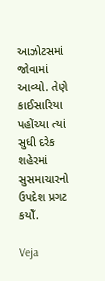આઝોટસમાં જોવામાં આવ્યો. તેણે કાઈસારિયા પહોંચ્યા ત્યાં સુધી દરેક શહેરમાં સુસમાચારનો ઉપદેશ પ્રગટ કયોઁ.

Veja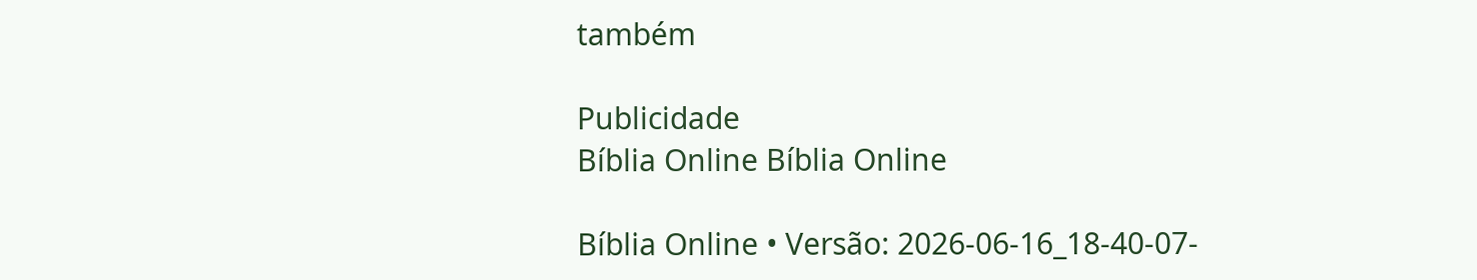também

Publicidade
Bíblia Online Bíblia Online

Bíblia Online • Versão: 2026-06-16_18-40-07-